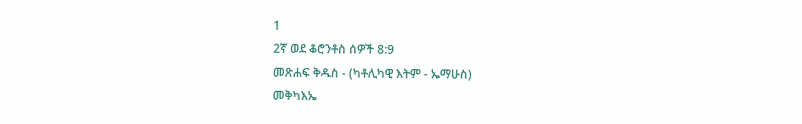1
2ኛ ወደ ቆሮንቶስ ሰዎች 8:9
መጽሐፍ ቅዱስ - (ካቶሊካዊ እትም - ኤማሁስ)
መቅካእኤ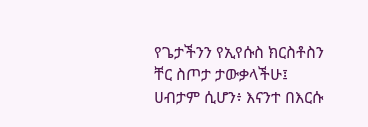የጌታችንን የኢየሱስ ክርስቶስን ቸር ስጦታ ታውቃላችሁ፤ ሀብታም ሲሆን፥ እናንተ በእርሱ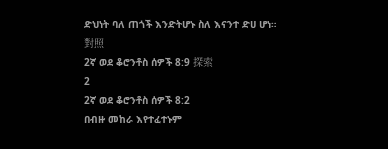ድህነት ባለ ጠጎች እንድትሆኑ ስለ እናንተ ድሀ ሆነ።
對照
2ኛ ወደ ቆሮንቶስ ሰዎች 8:9 探索
2
2ኛ ወደ ቆሮንቶስ ሰዎች 8:2
በብዙ መከራ እየተፈተኑም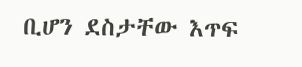ቢሆን ደስታቸው እጥፍ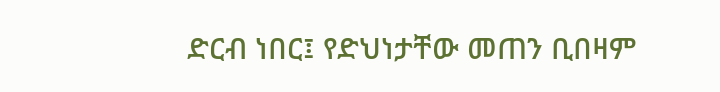ድርብ ነበር፤ የድህነታቸው መጠን ቢበዛም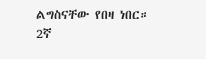ልግስናቸው የበዛ ነበር።
2ኛ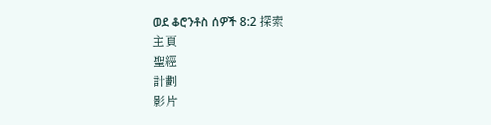ወደ ቆሮንቶስ ሰዎች 8:2 探索
主頁
聖經
計劃
影片